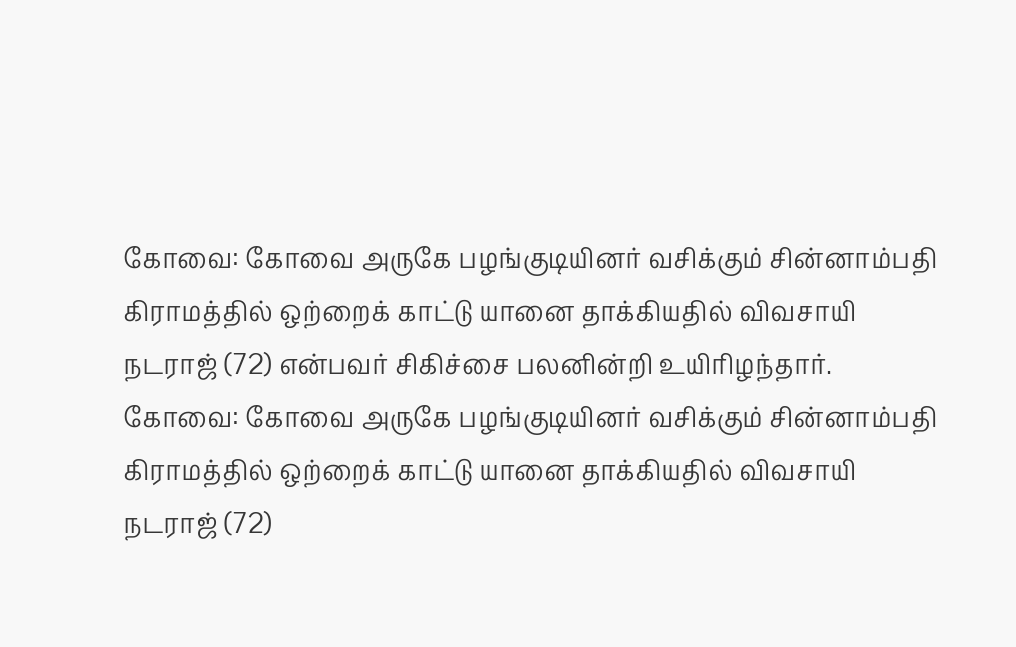கோவை: கோவை அருகே பழங்குடியினர் வசிக்கும் சின்னாம்பதி கிராமத்தில் ஒற்றைக் காட்டு யானை தாக்கியதில் விவசாயி நடராஜ் (72) என்பவர் சிகிச்சை பலனின்றி உயிரிழந்தார்.
கோவை: கோவை அருகே பழங்குடியினர் வசிக்கும் சின்னாம்பதி கிராமத்தில் ஒற்றைக் காட்டு யானை தாக்கியதில் விவசாயி நடராஜ் (72)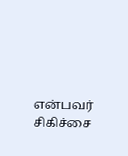என்பவர் சிகிச்சை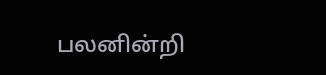பலனின்றி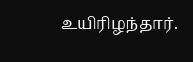உயிரிழந்தார்.